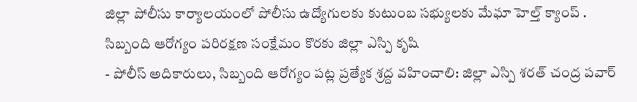జిల్లా పోలీసు కార్యాలయంలో పోలీసు ఉద్యోగులకు కుటుంబ సభ్యులకు మేఘా హెల్త్ క్యాంప్ .
సిబ్బంది ఆరోగ్యం పరిరక్షణ సంక్షేమం కొరకు జిల్లా ఎస్పి కృషి
- పోలీస్ అదికారులు, సిబ్బంది ఆరోగ్యం పట్ల ప్రత్యేక శ్రద్ద వహించాలి: జిల్లా ఎస్పి శరత్ చంద్ర పవార్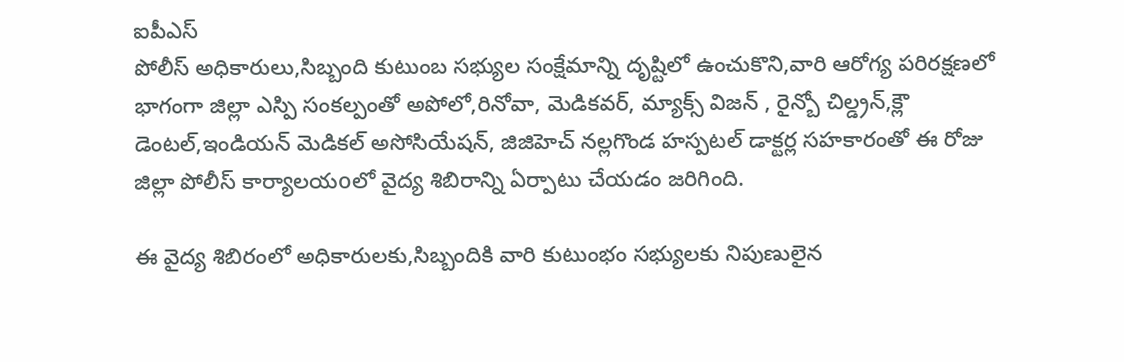ఐపీఎస్
పోలీస్ అధికారులు,సిబ్బంది కుటుంబ సభ్యుల సంక్షేమాన్ని దృష్టిలో ఉంచుకొని,వారి ఆరోగ్య పరిరక్షణలో భాగంగా జిల్లా ఎస్పి సంకల్పంతో అపోలో,రినోవా, మెడికవర్, మ్యాక్స్ విజన్ , రైన్బో చిల్డ్రన్,క్లౌ డెంటల్,ఇండియన్ మెడికల్ అసోసియేషన్, జిజిహెచ్ నల్లగొండ హస్పటల్ డాక్టర్ల సహకారంతో ఈ రోజు జిల్లా పోలీస్ కార్యాలయoలో వైద్య శిబిరాన్ని ఏర్పాటు చేయడం జరిగింది.

ఈ వైద్య శిబిరంలో అధికారులకు,సిబ్బందికి వారి కుటుంభం సభ్యులకు నిపుణులైన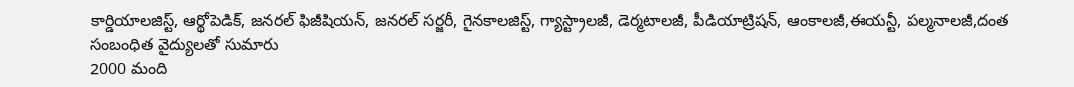కార్డియాలజిస్ట్, ఆర్థోపెడిక్, జనరల్ ఫిజీషియన్, జనరల్ సర్జరీ, గైనకాలజిస్ట్, గ్యాస్ట్రాలజీ, డెర్మటాలజీ, పీడియాట్రిషన్, ఆంకాలజీ,ఈయన్టీ, పల్మనాలజీ,దంత సంబంధిత వైద్యులతో సుమారు
2000 మంది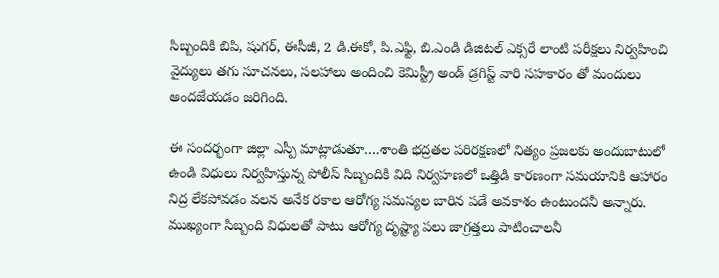సిబ్బందికి బిపి, షుగర్, ఈసీజీ, 2 డి.ఈకో, పి.ఎఫ్టి, బి.ఎండి డిజిటల్ ఎక్సరే లాంటి పరీక్షలు నిర్వహించి వైద్యులు తగు సూచనలు, సలహాలు అందించి కెమిస్ట్రీ అండ్ డ్రగిస్ట్ వారి సహకారం తో మందులు అందజేయడం జరిగింది.

ఈ సందర్భంగా జిల్లా ఎస్పీ మాట్లాడుతూ….శాంతి భద్రతల పరిరక్షణలో నిత్యం ప్రజలకు అందుబాటులో ఉండి విధులు నిర్వహిస్తున్న పోలీస్ సిబ్బందికి విది నిర్వహణలో ఒత్తిడి కారణంగా సమయానికి ఆహారం నిద్ర లేకపోవడం వలన అనేక రకాల ఆరోగ్య సమస్యల బారిన పడే అవకాశం ఉంటుందనీ అన్నారు. ముఖ్యంగా సిబ్బంది విధులతో పాటు ఆరోగ్య దృష్ట్యా పలు జాగ్రత్తలు పాటించాలనీ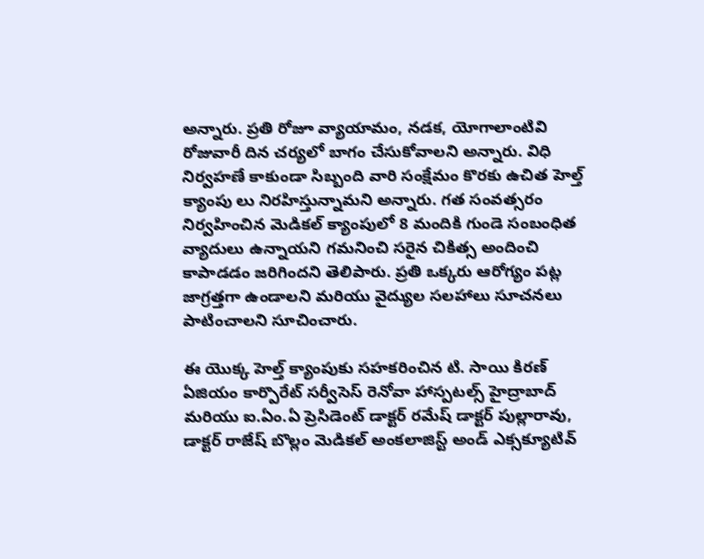అన్నారు. ప్రతి రోజూ వ్యాయామం, నడక, యోగాలాంటివి రోజువారీ దిన చర్యలో బాగం చేసుకోవాలని అన్నారు. విధి నిర్వహణే కాకుండా సిబ్బంది వారి సంక్షేమం కొరకు ఉచిత హెల్త్ క్యాంపు లు నిరహిస్తున్నామని అన్నారు. గత సంవత్సరం నిర్వహించిన మెడికల్ క్యాంపులో 8 మందికి గుండె సంబంధిత వ్యాదులు ఉన్నాయని గమనించి సరైన చికిత్స అందించి కాపాడడం జరిగిందని తెలిపారు. ప్రతి ఒక్కరు ఆరోగ్యం పట్ల జాగ్రత్తగా ఉండాలని మరియు వైద్యుల సలహాలు సూచనలు పాటించాలని సూచించారు.

ఈ యొక్క హెల్త్ క్యాంపుకు సహకరించిన టి. సాయి కిరణ్ ఏజియం కార్పొరేట్ సర్వీసెస్ రెనోవా హాస్పటల్స్ హైద్రాబాద్ మరియు ఐ.ఏం.ఏ ప్రెసిడెంట్ డాక్టర్ రమేష్ డాక్టర్ పుల్లారావు, డాక్టర్ రాజేష్ బొల్లం మెడికల్ అంకలాజిస్ట్ అండ్ ఎక్సక్యూటివ్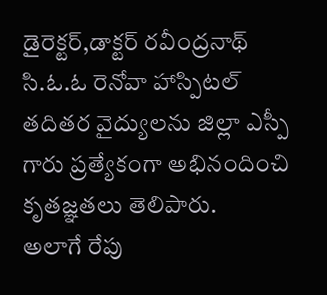డైరెక్టర్,డాక్టర్ రవీంద్రనాథ్ సి.ఓ.ఓ రెనోవా హాస్పిటల్ తదితర వైద్యులను జిల్లా ఎస్పీ గారు ప్రత్యేకంగా అభినందించి కృతజ్ఞతలు తెలిపారు.
అలాగే రేపు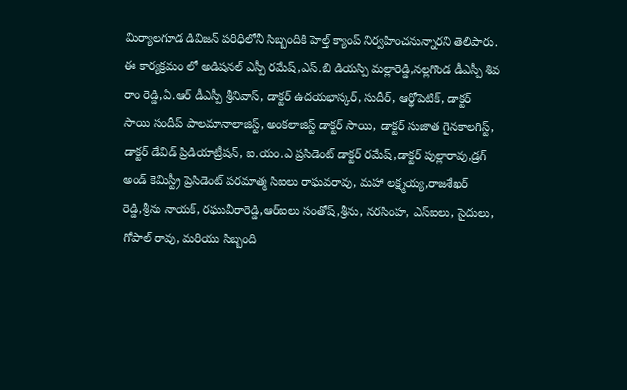మిర్యాలగూడ డివిజన్ పరిధిలోనీ సిబ్బందికి హెల్త్ క్యాంప్ నిర్వహించనున్నారని తెలిపారు.
ఈ కార్యక్రమం లో అడిషనల్ ఎస్పీ రమేష్,ఎస్.బి డియస్పి మల్లారెడ్డి,నల్లగొండ డీఎస్పీ శివ రాం రెడ్డి,ఏ.ఆర్ డీఎస్పీ శ్రీనివాస్, డాక్టర్ ఉదయభాస్కర్, సుదీర్, ఆర్థోపెటిక్, డాక్టర్ సాయి సందీప్ పాలమానాలాజిస్ట్, అంకలాజిస్ట్ డాక్టర్ సాయి, డాక్టర్ సుజాత గైనకాలగిస్ట్, డాక్టర్ డేవిడ్ ప్రిడియాట్రీషన్, ఐ.యం.ఎ ప్రసిడెంట్ డాక్టర్ రమేష్,డాక్టర్ పుల్లారావు,డ్రగ్ అండ్ కెమిస్ట్రీ ప్రెసిడెంట్ పరమాత్మ సిఐలు రాఘవరావు, మహా లక్ష్మయ్య,రాజశేఖర్ రెడ్డి,శ్రీను నాయక్, రఘువీరారెడ్డి,ఆర్ఐలు సంతోష్,శ్రీను, నరసింహ, ఎస్ఐలు, సైదులు, గోపాల్ రావు, మరియు సిబ్బంది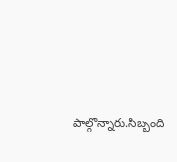పాల్గొన్నారు.సిబ్బంది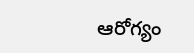ఆరోగ్యం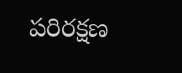పరిరక్షణ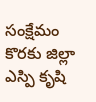సంక్షేమం కొరకు జిల్లా ఎస్పి కృషి